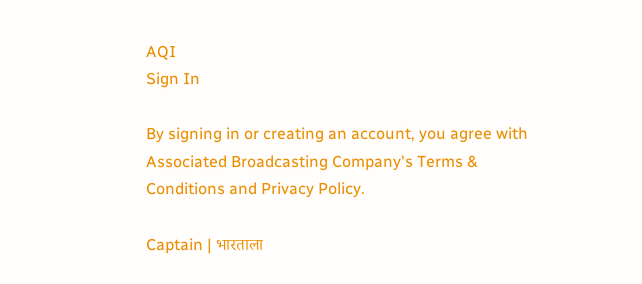AQI
Sign In

By signing in or creating an account, you agree with Associated Broadcasting Company's Terms & Conditions and Privacy Policy.

Captain | भारताला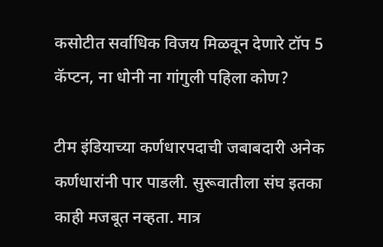कसोटीत सर्वाधिक विजय मिळवून देणारे टॉप 5 कॅप्टन, ना धोनी ना गांगुली पहिला कोण?

टीम इंडियाच्या कर्णधारपदाची जबाबदारी अनेक कर्णधारांनी पार पाडली. सुरूवातीला संघ इतका काही मजबूत नव्हता. मात्र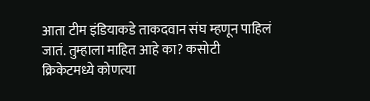आता टीम इंडियाकडे ताकदवान संघ म्हणून पाहिलं जातं. तुम्हाला माहित आहे का? कसोटी क्रिकेटमध्ये कोणत्या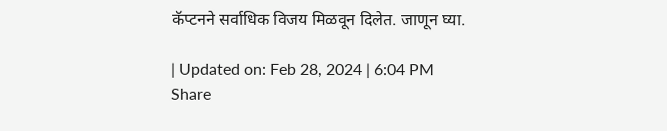कॅप्टनने सर्वाधिक विजय मिळवून दिलेत. जाणून घ्या.

| Updated on: Feb 28, 2024 | 6:04 PM
Share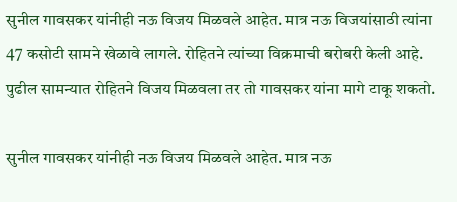सुनील गावसकर यांनीही नऊ विजय मिळवले आहेत. मात्र नऊ विजयांसाठी त्यांना 47 कसोटी सामने खेळावे लागले. रोहितने त्यांच्या विक्रमाची बरोबरी केली आहे.  पुढील सामन्यात रोहितने विजय मिळवला तर तो गावसकर यांना मागे टाकू शकतो.

सुनील गावसकर यांनीही नऊ विजय मिळवले आहेत. मात्र नऊ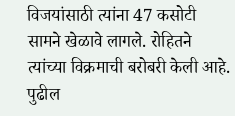विजयांसाठी त्यांना 47 कसोटी सामने खेळावे लागले. रोहितने त्यांच्या विक्रमाची बरोबरी केली आहे. पुढील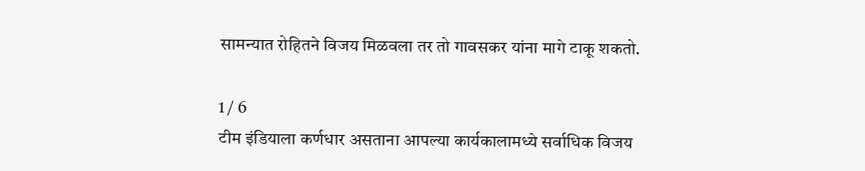सामन्यात रोहितने विजय मिळवला तर तो गावसकर यांना मागे टाकू शकतो.

1 / 6
टीम इंडियाला कर्णधार असताना आपल्या कार्यकालामध्ये सर्वाधिक विजय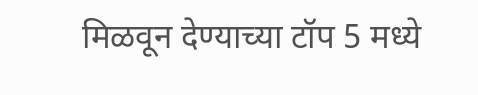मिळवून देण्याच्या टॉप 5 मध्ये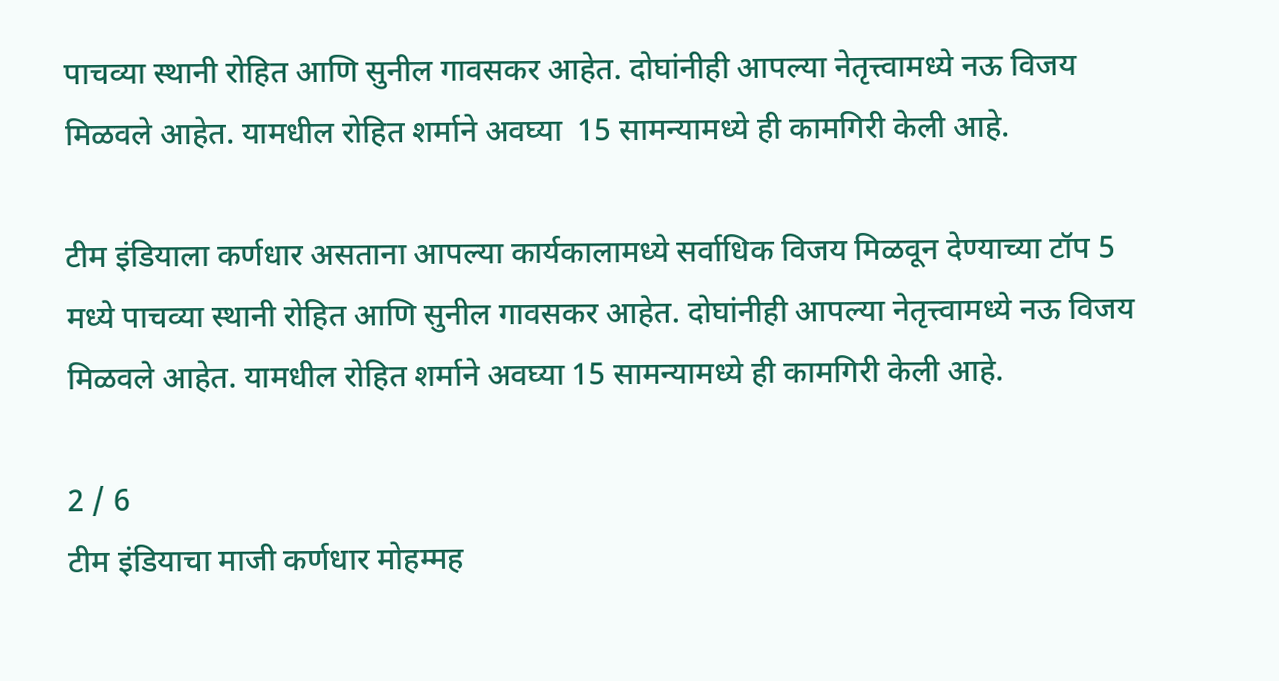पाचव्या स्थानी रोहित आणि सुनील गावसकर आहेत. दोघांनीही आपल्या नेतृत्त्वामध्ये नऊ विजय मिळवले आहेत. यामधील रोहित शर्माने अवघ्या  15 सामन्यामध्ये ही कामगिरी केली आहे.

टीम इंडियाला कर्णधार असताना आपल्या कार्यकालामध्ये सर्वाधिक विजय मिळवून देण्याच्या टॉप 5 मध्ये पाचव्या स्थानी रोहित आणि सुनील गावसकर आहेत. दोघांनीही आपल्या नेतृत्त्वामध्ये नऊ विजय मिळवले आहेत. यामधील रोहित शर्माने अवघ्या 15 सामन्यामध्ये ही कामगिरी केली आहे.

2 / 6
टीम इंडियाचा माजी कर्णधार मोहम्मह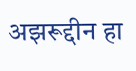अझरूद्दीन हा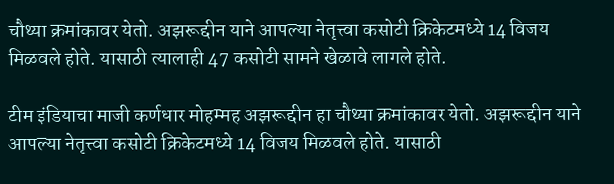चौथ्या क्रमांकावर येतो. अझरूद्दीन याने आपल्या नेतृत्त्वा कसोटी क्रिकेटमध्ये 14 विजय मिळवले होते. यासाठी त्यालाही 47 कसोटी सामने खेळावे लागले होते.

टीम इंडियाचा माजी कर्णधार मोहम्मह अझरूद्दीन हा चौथ्या क्रमांकावर येतो. अझरूद्दीन याने आपल्या नेतृत्त्वा कसोटी क्रिकेटमध्ये 14 विजय मिळवले होते. यासाठी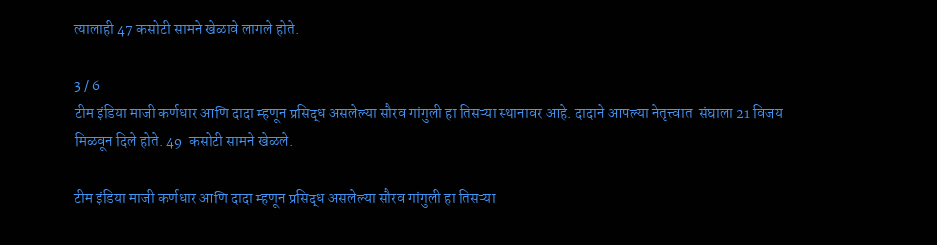त्यालाही 47 कसोटी सामने खेळावे लागले होते.

3 / 6
टीम इंडिया माजी कर्णधार आणि दादा म्हणून प्रसिद्ध असलेल्या सौरव गांगुली हा तिसऱ्या स्थानावर आहे. दादाने आपल्या नेतृत्त्वात  संघाला 21 विजय मिळवून दिले होते. 49  कसोटी सामने खेळले.

टीम इंडिया माजी कर्णधार आणि दादा म्हणून प्रसिद्ध असलेल्या सौरव गांगुली हा तिसऱ्या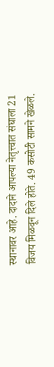स्थानावर आहे. दादाने आपल्या नेतृत्त्वात संघाला 21 विजय मिळवून दिले होते. 49 कसोटी सामने खेळले.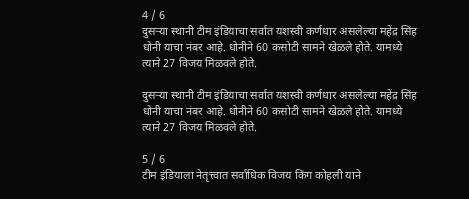4 / 6
दुसऱ्या स्थानी टीम इंडियाचा सर्वात यशस्वी कर्णधार असलेल्या महेंद्र सिंह धोनी याचा नंबर आहे. धोनीने 60 कसोटी सामने खेळले होते. यामध्ये त्याने 27 विजय मिळवले होते.

दुसऱ्या स्थानी टीम इंडियाचा सर्वात यशस्वी कर्णधार असलेल्या महेंद्र सिंह धोनी याचा नंबर आहे. धोनीने 60 कसोटी सामने खेळले होते. यामध्ये त्याने 27 विजय मिळवले होते.

5 / 6
टीम इंडियाला नेतृत्त्वात सर्वाधिक विजय किंग कोहली याने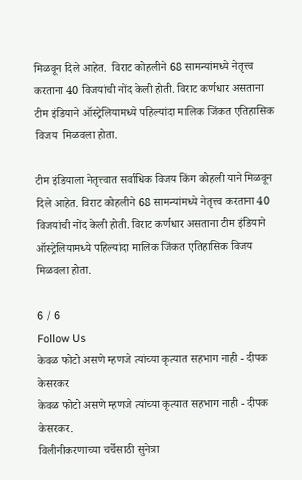मिळवून दिले आहेत.  विराट कोहलीने 68 सामन्यांमध्ये नेतृत्त्व करताना 40 विजयांची नोंद केली होती. विराट कर्णधार असताना टीम इंडियाने ऑस्ट्रेलियामध्ये पहिल्यांदा मालिक जिंकत एतिहासिक विजय  मिळवला होता.

टीम इंडियाला नेतृत्त्वात सर्वाधिक विजय किंग कोहली याने मिळवून दिले आहेत. विराट कोहलीने 68 सामन्यांमध्ये नेतृत्त्व करताना 40 विजयांची नोंद केली होती. विराट कर्णधार असताना टीम इंडियाने ऑस्ट्रेलियामध्ये पहिल्यांदा मालिक जिंकत एतिहासिक विजय मिळवला होता.

6 / 6
Follow Us
केवळ फोटो असणे म्हणजे त्यांच्या कृत्यात सहभाग नाही - दीपक केसरकर
केवळ फोटो असणे म्हणजे त्यांच्या कृत्यात सहभाग नाही - दीपक केसरकर.
विलीनीकरणाच्या चर्चेसाठी सुनेत्रा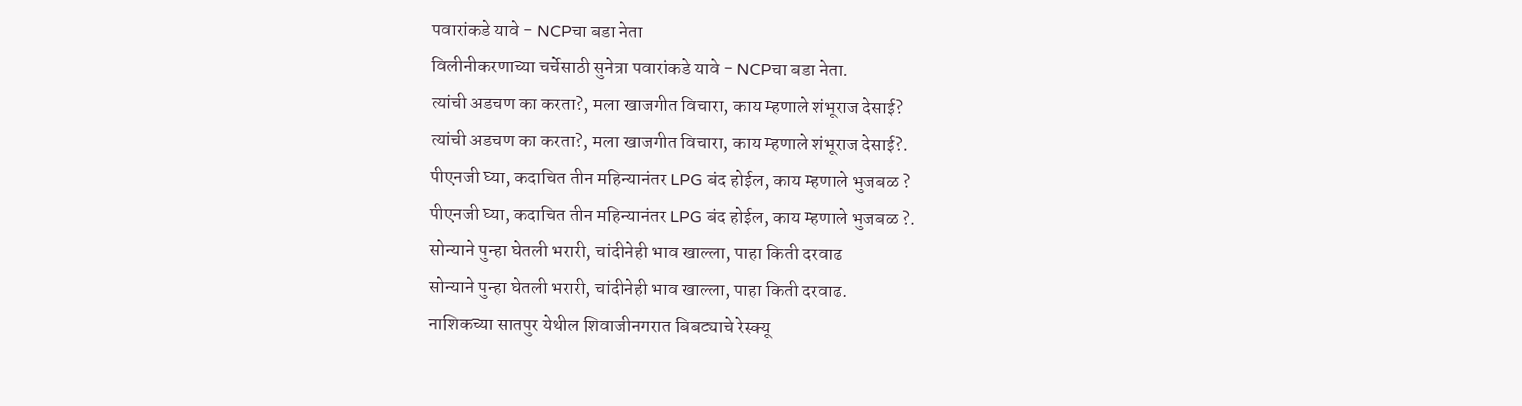पवारांकडे यावे - NCPचा बडा नेता
विलीनीकरणाच्या चर्चेसाठी सुनेत्रा पवारांकडे यावे - NCPचा बडा नेता.
त्यांची अडचण का करता?, मला खाजगीत विचारा, काय म्हणाले शंभूराज देसाई?
त्यांची अडचण का करता?, मला खाजगीत विचारा, काय म्हणाले शंभूराज देसाई?.
पीएनजी घ्या, कदाचित तीन महिन्यानंतर LPG बंद होईल, काय म्हणाले भुजबळ ?
पीएनजी घ्या, कदाचित तीन महिन्यानंतर LPG बंद होईल, काय म्हणाले भुजबळ ?.
सोन्याने पुन्हा घेतली भरारी, चांदीनेही भाव खाल्ला, पाहा किती दरवाढ
सोन्याने पुन्हा घेतली भरारी, चांदीनेही भाव खाल्ला, पाहा किती दरवाढ.
नाशिकच्या सातपुर येथील शिवाजीनगरात बिबट्याचे रेस्क्यू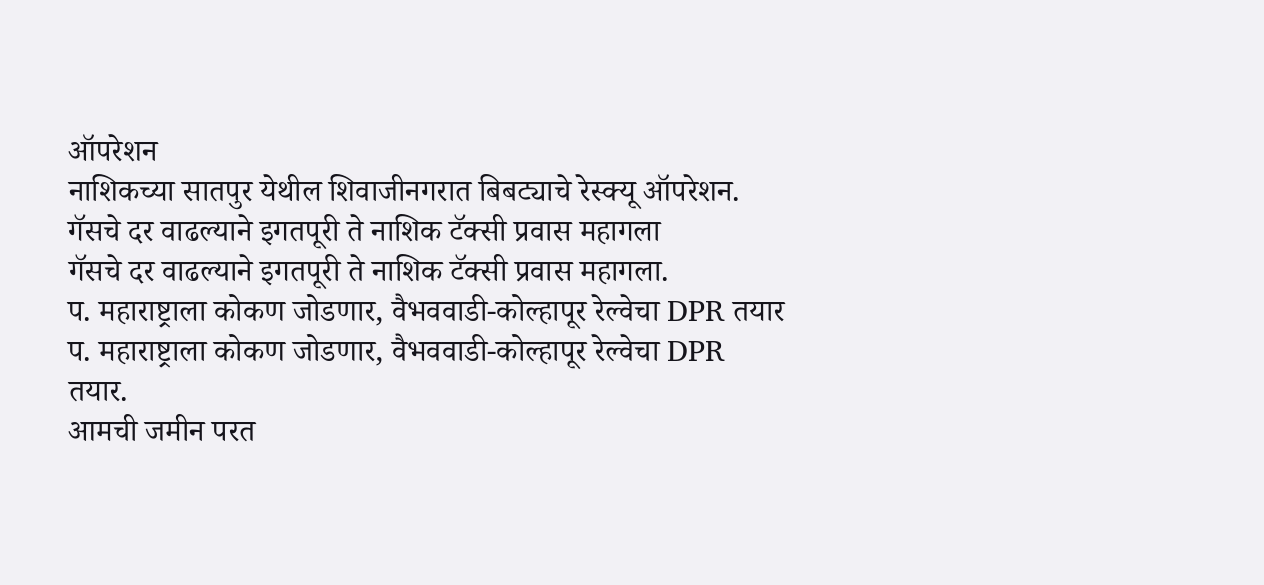ऑपरेशन
नाशिकच्या सातपुर येथील शिवाजीनगरात बिबट्याचे रेस्क्यू ऑपरेशन.
गॅसचे दर वाढल्याने इगतपूरी ते नाशिक टॅक्सी प्रवास महागला
गॅसचे दर वाढल्याने इगतपूरी ते नाशिक टॅक्सी प्रवास महागला.
प. महाराष्ट्राला कोकण जोडणार, वैभववाडी-कोल्हापूर रेल्वेचा DPR तयार
प. महाराष्ट्राला कोकण जोडणार, वैभववाडी-कोल्हापूर रेल्वेचा DPR तयार.
आमची जमीन परत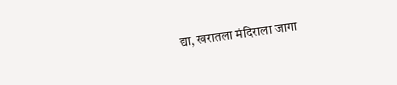द्या, खरातला मंदिराला जागा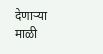देणाऱ्या माळी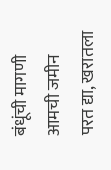बंधूंची मागणी
आमची जमीन परत द्या, खरातला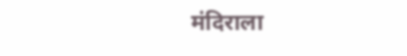मंदिराला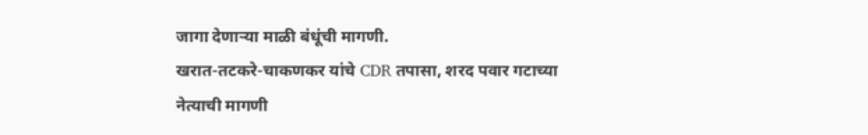जागा देणाऱ्या माळी बंधूंची मागणी.
खरात-तटकरे-चाकणकर यांचे CDR तपासा, शरद पवार गटाच्या नेत्याची मागणी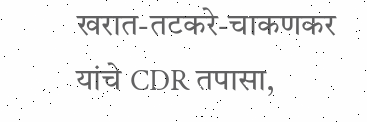खरात-तटकरे-चाकणकर यांचे CDR तपासा,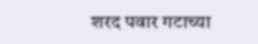शरद पवार गटाच्या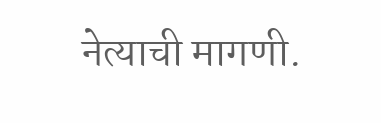नेत्याची मागणी.